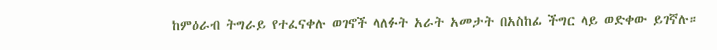ከምዕራብ ትግራይ የተፈናቀሉ ወገኖች ላለፉት አራት አመታት በአስከፊ ችግር ላይ ወድቀው ይገኛሉ።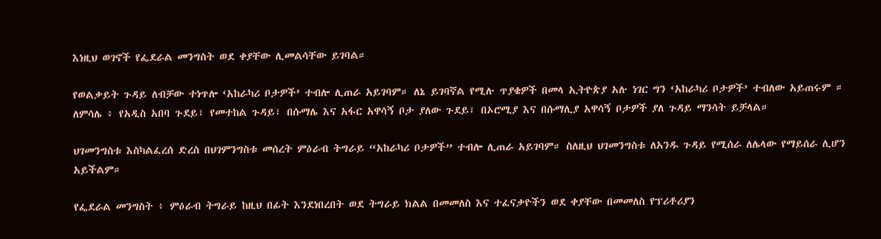እነዚህ ወገኖች የፌደራል መንግስት ወደ ቀያቸው ሊመልሳቸው ይገባል።

የወልቃይት ጉዳይ ለብቻው ተነጥሎ ‘አከራካሪ ቦታዎች’ ተብሎ ሊጠራ አይገባም። ለኔ ይገባኛል የሚሉ ጥያቄዎች በመላ ኢትዮጵያ አሉ ነገር ግን ‘አከራካሪ ቦታዎች’ ተብለው አይጠሩም ። ለምሳሌ ፥ የአዲስ አበባ ጉደይ፣ የመተከል ጉዳይ፣ በሱማሌ እና አፋር አዋሳኝ ቦታ ያለው ጉደይ፣ በኦሮሚያ እና በሱማሊያ አዋሳኝ ቦታዎች ያለ ጉዳይ ማንሳት ይቻላል።

ህገመንግስቱ እስካልፈረሰ ድረስ በህገምንግስቱ መሰረት ምዕራብ ትግራይ “አከራካሪ ቦታዎች” ተብሎ ሊጠራ አይገባም። ስለዚህ ህገመንግስቱ ለአንዱ ጉዳይ የሚሰራ ለሌላው የማይሰራ ሊሆን አይችልም።

የፌደራል መንግስት ፥ ምዕራብ ትግራይ ከዚህ በፊት እንደነበረበት ወደ ትግራይ ክልል በመመለስ እና ተፈናቃዮችን ወደ ቀያቸው በመመለስ የፕሪቶሪያን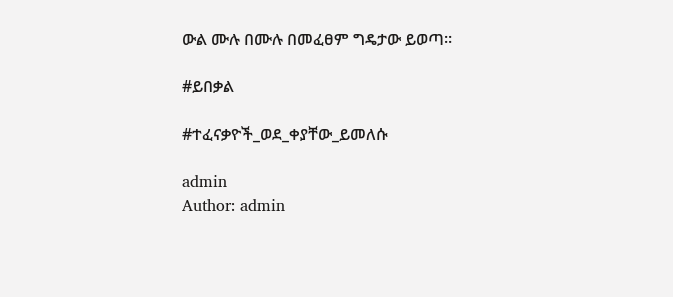ውል ሙሉ በሙሉ በመፈፀም ግዴታው ይወጣ።

#ይበቃል

#ተፈናቃዮች_ወደ_ቀያቸው_ይመለሱ

admin
Author: admin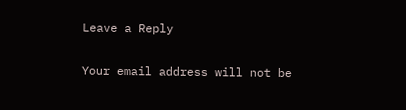Leave a Reply

Your email address will not be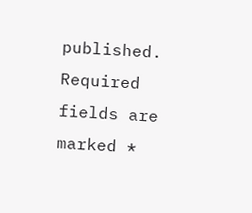published. Required fields are marked *